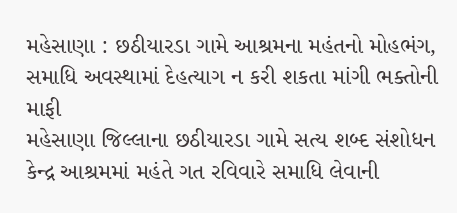મહેસાણા : છઠીયારડા ગામે આશ્રમના મહંતનો મોહભંગ, સમાધિ અવસ્થામાં દેહત્યાગ ન કરી શકતા માંગી ભક્તોની માફી
મહેસાણા જિલ્લાના છઠીયારડા ગામે સત્ય શબ્દ સંશોધન કેન્દ્ર આશ્રમમાં મહંતે ગત રવિવારે સમાધિ લેવાની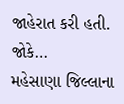જાહેરાત કરી હતી. જોકે…
મહેસાણા જિલ્લાના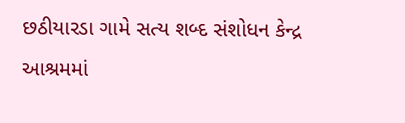છઠીયારડા ગામે સત્ય શબ્દ સંશોધન કેન્દ્ર આશ્રમમાં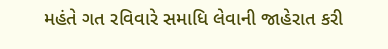મહંતે ગત રવિવારે સમાધિ લેવાની જાહેરાત કરી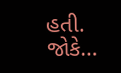હતી. જોકે…